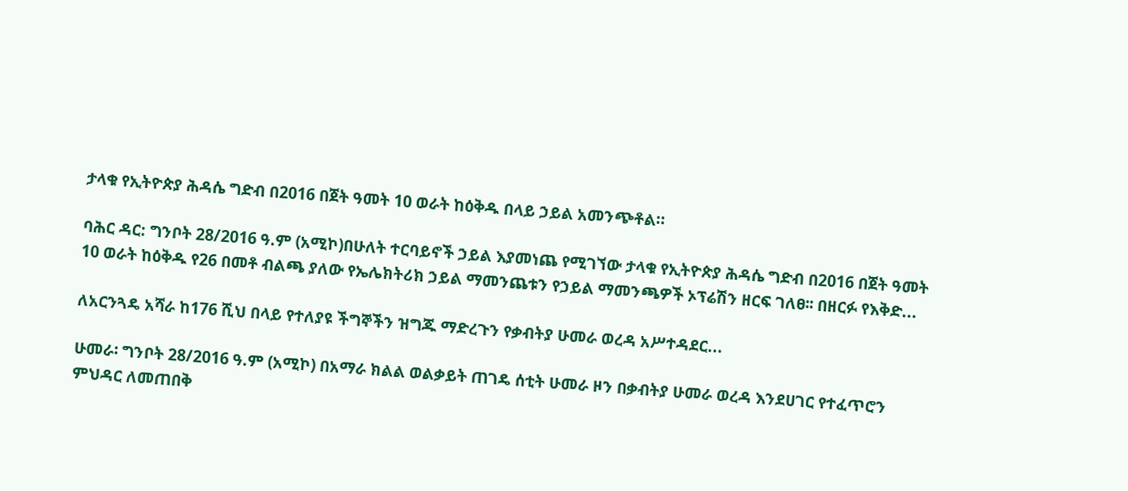ታላቁ የኢትዮጵያ ሕዳሴ ግድብ በ2016 በጀት ዓመት 10 ወራት ከዕቅዱ በላይ ኃይል አመንጭቶል።

ባሕር ዳር: ግንቦት 28/2016 ዓ.ም (አሚኮ)በሁለት ተርባይኖች ኃይል እያመነጨ የሚገኘው ታላቁ የኢትዮጵያ ሕዳሴ ግድብ በ2016 በጀት ዓመት 10 ወራት ከዕቅዱ የ26 በመቶ ብልጫ ያለው የኤሌክትሪክ ኃይል ማመንጨቱን የኃይል ማመንጫዎች ኦፕሬሽን ዘርፍ ገለፀ፡፡ በዘርፉ የእቅድ...

ለአርንጓዴ አሻራ ከ176 ሺህ በላይ የተለያዩ ችግኞችን ዝግጁ ማድረጉን የቃብትያ ሁመራ ወረዳ አሥተዳደር...

ሁመራ፡ ግንቦት 28/2016 ዓ.ም (አሚኮ) በአማራ ክልል ወልቃይት ጠገዴ ሰቲት ሁመራ ዞን በቃብትያ ሁመራ ወረዳ እንደሀገር የተፈጥሮን ምህዳር ለመጠበቅ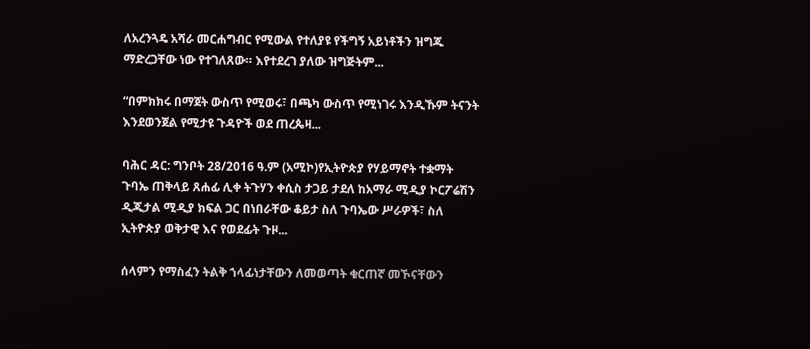ለአረንጓዴ አሻራ መርሐግብር የሚውል የተለያዩ የችግኝ አይነቶችን ዝግጁ ማድረጋቸው ነው የተገለጸው። እየተደረገ ያለው ዝግጅትም...

“በምክክሩ በማጀት ውስጥ የሚወሩ፣ በጫካ ውስጥ የሚነገሩ እንዲኹም ትናንት እንደወንጀል የሚታዩ ጉዳዮች ወደ ጠረጴዛ...

ባሕር ዳር: ግንቦት 28/2016 ዓ.ም (አሚኮ)የኢትዮጵያ የሃይማኖት ተቋማት ጉባኤ ጠቅላይ ጸሐፊ ሊቀ ትጉሃን ቀሲስ ታጋይ ታደለ ከአማራ ሚዲያ ኮርፖሬሽን ዲጂታል ሚዲያ ክፍል ጋር በነበራቸው ቆይታ ስለ ጉባኤው ሥራዎች፣ ስለ ኢትዮጵያ ወቅታዊ እና የወደፊት ጉዞ...

ሰላምን የማስፈን ትልቅ ኀላፊነታቸውን ለመወጣት ቁርጠኛ መኾናቸውን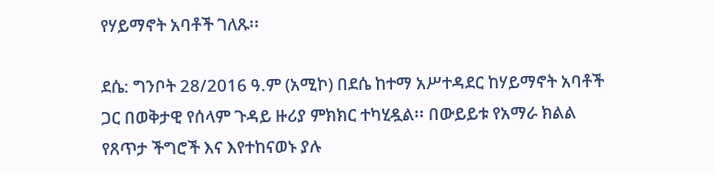የሃይማኖት አባቶች ገለጹ፡፡

ደሴ: ግንቦት 28/2016 ዓ.ም (አሚኮ) በደሴ ከተማ አሥተዳደር ከሃይማኖት አባቶች ጋር በወቅታዊ የሰላም ጉዳይ ዙሪያ ምክክር ተካሂዷል፡፡ በውይይቱ የአማራ ክልል የጸጥታ ችግሮች እና እየተከናወኑ ያሉ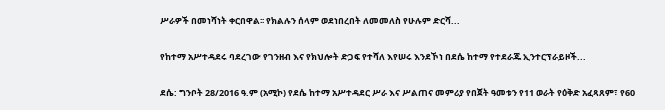ሥራዎች በመነሻነት ቀርበዋል፡፡ የክልሉን ሰላም ወደነበረበት ለመመለስ የሁሉም ድርሻ...

የከተማ አሥተዳደሩ ባደረገው የገንዘብ እና የክህሎት ድጋፍ የተሻለ እየሠሩ እንደኾነ በደሴ ከተማ የተደራጁ ኢንተርፕራይዞች...

ደሴ: ግንቦት 28/2016 ዓ.ም (አሚኮ) የደሴ ከተማ አሥተዳደር ሥራ እና ሥልጠና መምሪያ የበጀት ዓመቱን የ11 ወራት የዕቅድ አፈጻጸም፣ የ60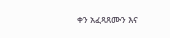ቀን አፈጻጸሙን እና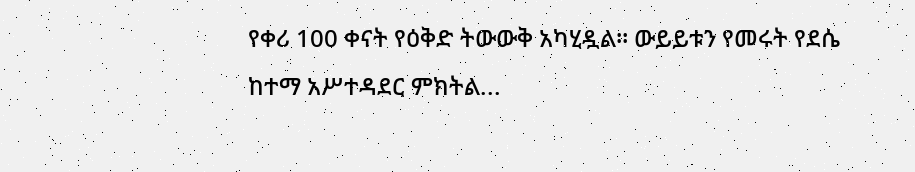የቀሪ 100 ቀናት የዕቅድ ትውውቅ አካሂዷል። ውይይቱን የመሩት የደሴ ከተማ አሥተዳደር ምክትል...